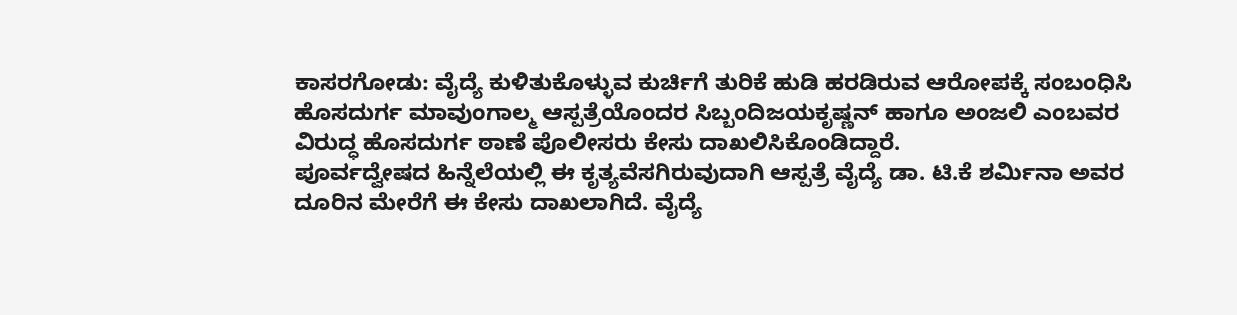ಕಾಸರಗೋಡು: ವೈದ್ಯೆ ಕುಳಿತುಕೊಳ್ಳುವ ಕುರ್ಚಿಗೆ ತುರಿಕೆ ಹುಡಿ ಹರಡಿರುವ ಆರೋಪಕ್ಕೆ ಸಂಬಂಧಿಸಿ ಹೊಸದುರ್ಗ ಮಾವುಂಗಾಲ್ಮ ಆಸ್ಪತ್ರೆಯೊಂದರ ಸಿಬ್ಬಂದಿಜಯಕೃಷ್ಣನ್ ಹಾಗೂ ಅಂಜಲಿ ಎಂಬವರ ವಿರುದ್ಧ ಹೊಸದುರ್ಗ ಠಾಣೆ ಪೊಲೀಸರು ಕೇಸು ದಾಖಲಿಸಿಕೊಂಡಿದ್ದಾರೆ.
ಪೂರ್ವದ್ವೇಷದ ಹಿನ್ನೆಲೆಯಲ್ಲಿ ಈ ಕೃತ್ಯವೆಸಗಿರುವುದಾಗಿ ಆಸ್ಪತ್ರೆ ವೈದ್ಯೆ ಡಾ. ಟಿ.ಕೆ ಶರ್ಮಿನಾ ಅವರ ದೂರಿನ ಮೇರೆಗೆ ಈ ಕೇಸು ದಾಖಲಾಗಿದೆ. ವೈದ್ಯೆ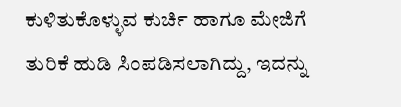ಕುಳಿತುಕೊಳ್ಳುವ ಕುರ್ಚಿ ಹಾಗೂ ಮೇಜಿಗೆ ತುರಿಕೆ ಹುಡಿ ಸಿಂಪಡಿಸಲಾಗಿದ್ದು, ಇದನ್ನು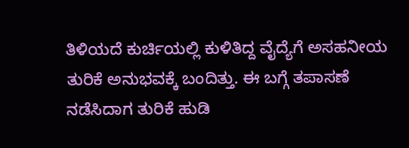ತಿಳಿಯದೆ ಕುರ್ಚಿಯಲ್ಲಿ ಕುಳಿತಿದ್ದ ವೈದ್ಯೆಗೆ ಅಸಹನೀಯ ತುರಿಕೆ ಅನುಭವಕ್ಕೆ ಬಂದಿತ್ತು. ಈ ಬಗ್ಗೆ ತಪಾಸಣೆ ನಡೆಸಿದಾಗ ತುರಿಕೆ ಹುಡಿ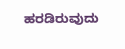ಹರಡಿರುವುದು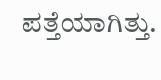ಪತ್ತೆಯಾಗಿತ್ತು.